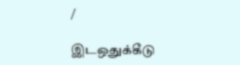/

இடஒதுக்கீடு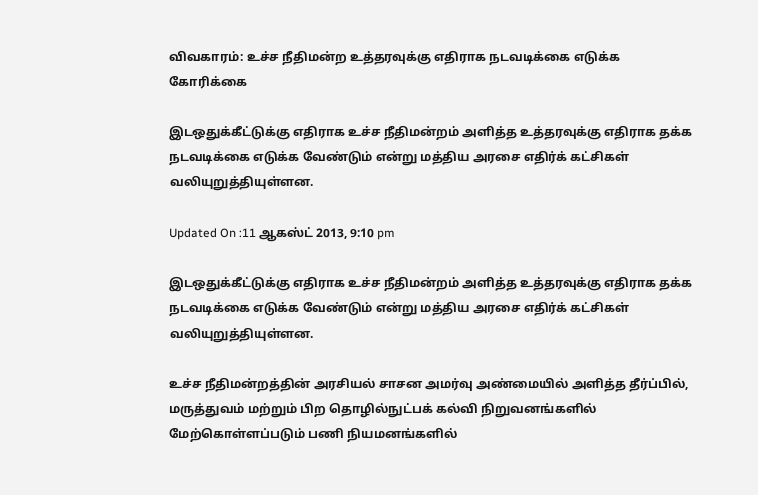விவகாரம்: உச்ச நீதிமன்ற உத்தரவுக்கு எதிராக நடவடிக்கை எடுக்க கோரிக்கை

இடஒதுக்கீட்டுக்கு எதிராக உச்ச நீதிமன்றம் அளித்த உத்தரவுக்கு எதிராக தக்க நடவடிக்கை எடுக்க வேண்டும் என்று மத்திய அரசை எதிர்க் கட்சிகள் வலியுறுத்தியுள்ளன.

Updated On :11 ஆகஸ்ட் 2013, 9:10 pm

இடஒதுக்கீட்டுக்கு எதிராக உச்ச நீதிமன்றம் அளித்த உத்தரவுக்கு எதிராக தக்க நடவடிக்கை எடுக்க வேண்டும் என்று மத்திய அரசை எதிர்க் கட்சிகள் வலியுறுத்தியுள்ளன.

உச்ச நீதிமன்றத்தின் அரசியல் சாசன அமர்வு அண்மையில் அளித்த தீர்ப்பில், மருத்துவம் மற்றும் பிற தொழில்நுட்பக் கல்வி நிறுவனங்களில் மேற்கொள்ளப்படும் பணி நியமனங்களில்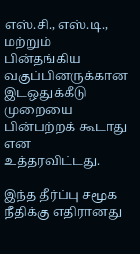எஸ்.சி., எஸ்.டி., மற்றும் பின்தங்கிய வகுப்பினருக்கான இடஒதுக்கீடு முறையை பின்பற்றக் கூடாது என உத்தரவிட்டது.

இந்த தீர்ப்பு சமூக நீதிக்கு எதிரானது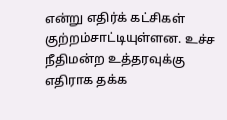என்று எதிர்க் கட்சிகள் குற்றம்சாட்டியுள்ளன. உச்ச நீதிமன்ற உத்தரவுக்கு எதிராக தக்க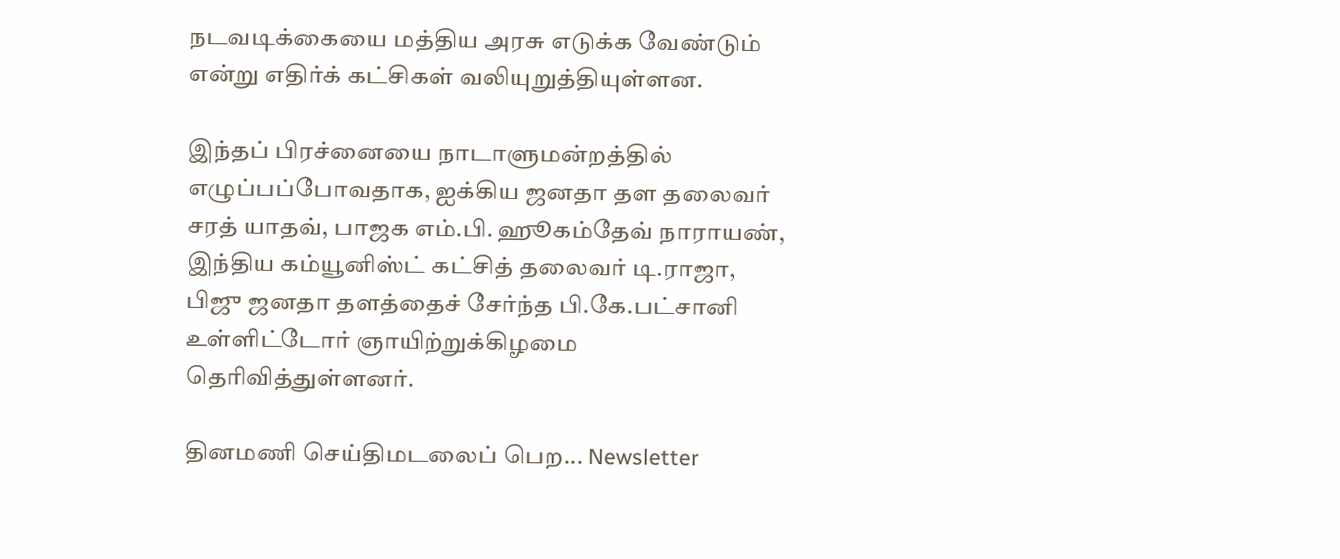நடவடிக்கையை மத்திய அரசு எடுக்க வேண்டும் என்று எதிர்க் கட்சிகள் வலியுறுத்தியுள்ளன.

இந்தப் பிரச்னையை நாடாளுமன்றத்தில் எழுப்பப்போவதாக, ஐக்கிய ஜனதா தள தலைவர் சரத் யாதவ், பாஜக எம்.பி. ஹூகம்தேவ் நாராயண், இந்திய கம்யூனிஸ்ட் கட்சித் தலைவர் டி.ராஜா, பிஜு ஜனதா தளத்தைச் சேர்ந்த பி.கே.பட்சானி உள்ளிட்டோர் ஞாயிற்றுக்கிழமை தெரிவித்துள்ளனர்.

தினமணி செய்திமடலைப் பெற... Newsletter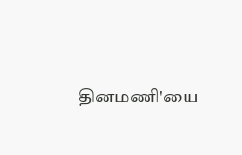தினமணி'யை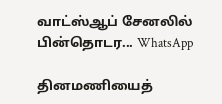வாட்ஸ்ஆப் சேனலில் பின்தொடர... WhatsApp

தினமணியைத்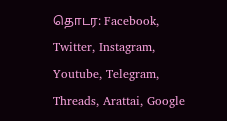தொடர: Facebook, Twitter, Instagram, Youtube, Telegram, Threads, Arattai, Google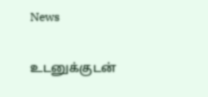News

உடனுக்குடன்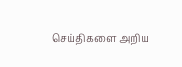செய்திகளை அறிய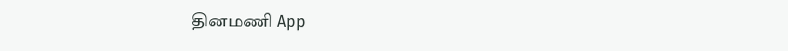தினமணி App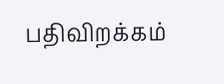பதிவிறக்கம்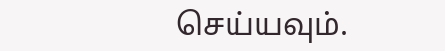செய்யவும்.